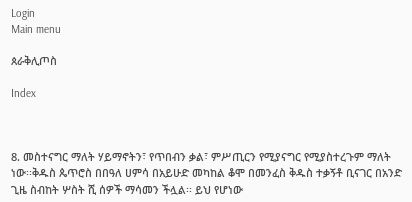Login
Main menu

ጰራቅሊጦስ

Index



8. መስተናግር ማለት ሃይማኖትን፣ የጥበብን ቃል፣ ምሥጢርን የሚያናግር የሚያስተረጉም ማለት ነው፡፡ቅዱስ ጴጥሮስ በበዓለ ሀምሳ በአይሁድ መካከል ቆሞ በመንፈስ ቅዱስ ተቃኝቶ ቢናገር በአንድ ጊዜ ስብከት ሦስት ሺ ሰዎች ማሳመን ችሏል፡፡ ይህ የሆነው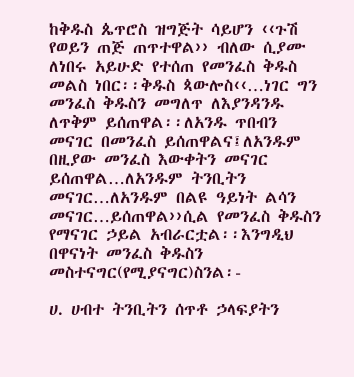ከቅዱስ ጴጥሮስ ዝግጅት ሳይሆን ‹‹ጉሽ የወይን ጠጅ ጠጥተዋል›› ብለው ሲያሙ ለነበሩ አይሁድ የተሰጠ የመንፈስ ቅዱስ መልስ ነበር፡፡ቅዱስ ጳውሎስ‹‹…ነገር ግን መንፈስ ቅዱስን መግለጥ ለእያንዳንዱ ለጥቅም ይሰጠዋል፡፡ለአንዱ ጥበብን መናገር በመንፈስ ይሰጠዋልና፤ለአንዱም በዚያው መንፈስ እውቀትን መናገር ይሰጠዋል…ለአንዱም ትንቢትን መናገር…ለአንዱም በልዩ ዓይነት ልሳን መናገር…ይሰጠዋል››ሲል የመንፈስ ቅዱስን የማናገር ኃይል አብራርቷል፡፡እንግዲህ በዋናነት መንፈስ ቅዱስን መስተናግር(የሚያናግር)ስንል፡-

ሀ. ሀብተ ትንቢትን ሰጥቶ ኃላፍያትን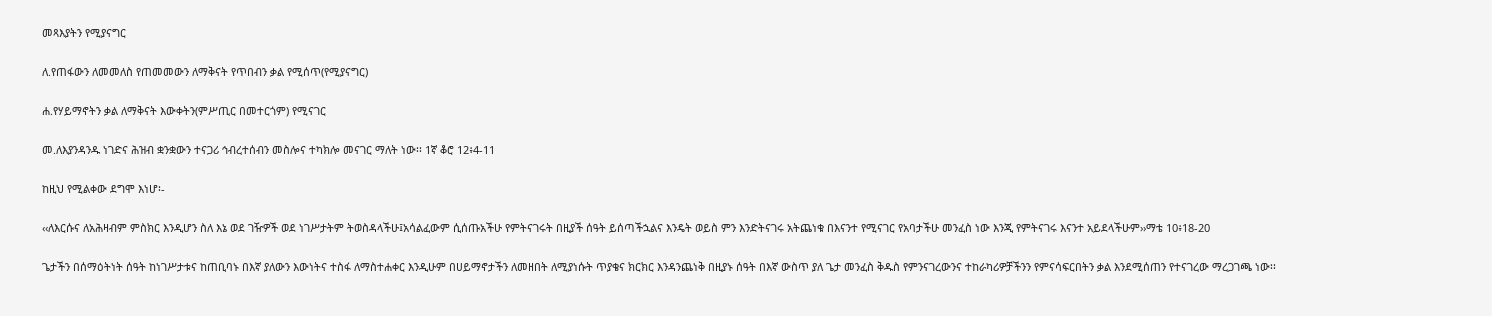መጻእያትን የሚያናግር

ለ.የጠፋውን ለመመለስ የጠመመውን ለማቅናት የጥበብን ቃል የሚሰጥ(የሚያናግር)

ሐ.የሃይማኖትን ቃል ለማቅናት እውቀትን(ምሥጢር በመተርጎም) የሚናገር

መ.ለእያንዳንዱ ነገድና ሕዝብ ቋንቋውን ተናጋሪ ኅብረተሰብን መስሎና ተካክሎ መናገር ማለት ነው፡፡ 1ኛ ቆሮ 12፥4-11

ከዚህ የሚልቀው ደግሞ እነሆ፡-

‹‹ለእርሱና ለአሕዛብም ምስክር እንዲሆን ስለ እኔ ወደ ገዥዎች ወደ ነገሥታትም ትወስዳላችሁ፤አሳልፈውም ሲሰጡአችሁ የምትናገሩት በዚያች ሰዓት ይሰጣችኋልና እንዴት ወይስ ምን እንድትናገሩ አትጨነቁ በእናንተ የሚናገር የአባታችሁ መንፈስ ነው እንጂ የምትናገሩ እናንተ አይደላችሁም››ማቴ 10፥18-20

ጌታችን በሰማዕትነት ሰዓት ከነገሥታቱና ከጠቢባኑ በእኛ ያለውን እውነትና ተስፋ ለማስተሐቀር እንዲሁም በሀይማኖታችን ለመዘበት ለሚያነሱት ጥያቄና ክርክር እንዳንጨነቅ በዚያኑ ሰዓት በእኛ ውስጥ ያለ ጌታ መንፈስ ቅዱስ የምንናገረውንና ተከራካሪዎቻችንን የምናሳፍርበትን ቃል እንደሚሰጠን የተናገረው ማረጋገጫ ነው፡፡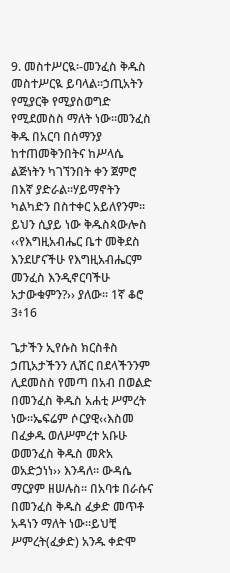9. መስተሥርዪ፡-መንፈስ ቅዱስ መስተሥርዪ ይባላል፡፡ኃጢአትን የሚያርቅ የሚያስወግድ የሚደመስስ ማለት ነው፡፡መንፈስ ቅዱ በአርባ በሰማንያ ከተጠመቅንበትና ከሥላሴ ልጅነትን ካገኘንበት ቀን ጀምሮ በእኛ ያድራል፡፡ሃይማኖትን ካልካድን በስተቀር አይለየንም፡፡ይህን ሲያይ ነው ቅዱስጳውሎስ ‹‹የእግዚአብሔር ቤተ መቅደስ እንደሆናችሁ የእግዚአብሔርም መንፈስ እንዲኖርባችሁ አታውቁምን?›› ያለው፡፡ 1ኛ ቆሮ 3፥16

ጌታችን ኢየሱስ ክርስቶስ ኃጢአታችንን ሊሽር በደላችንንም ሊደመስስ የመጣ በአብ በወልድ በመንፈስ ቅዱስ አሐቲ ሥምረት ነው፡፡ኤፍሬም ሶርያዊ‹‹እስመ በፈቃዱ ወለሥምረተ አቡሁ ወመንፈስ ቅዱስ መጽአ ወአድኃነነ›› እንዳለ፡፡ ውዳሴ ማርያም ዘሠሉስ፡፡ በአባቱ በራሱና በመንፈስ ቅዱስ ፈቃድ መጥቶ አዳነን ማለት ነው፡፡ይህቺ ሥምረት(ፈቃድ) አንዱ ቀድሞ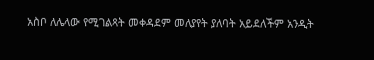አስቦ ለሌላው የሚገልጻት መቀዳደም መለያየት ያለባት አይደለችም አንዲት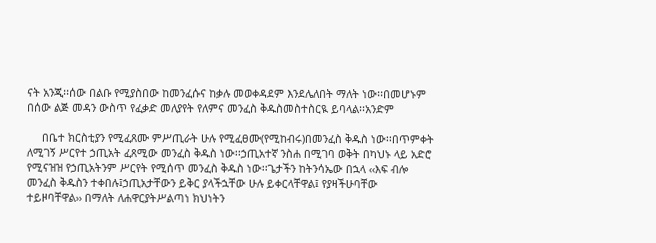ናት አንጂ፡፡ሰው በልቡ የሚያስበው ከመንፈሱና ከቃሉ መወቀዳደም እንደሌለበት ማለት ነው፡፡በመሆኑም በሰው ልጅ መዳን ውስጥ የፈቃድ መለያየት የለምና መንፈስ ቅዱስመስተስርዪ ይባላል፡፡አንድም

     በቤተ ክርስቲያን የሚፈጸሙ ምሥጢራት ሁሉ የሚፈፀሙ(የሚከብሩ)በመንፈስ ቅዱስ ነው፡፡በጥምቀት ለሚገኝ ሥርየተ ኃጢአት ፈጸሚው መንፈስ ቅዱስ ነው፡፡ኃጢአተኛ ንስሐ በሚገባ ወቅት በካህኑ ላይ አድሮ የሚናዝዝ የኃጢአትንም ሥርየት የሚሰጥ መንፈስ ቅዱስ ነው፡፡ጌታችን ከትንሳኤው በኋላ ‹‹እፍ ብሎ መንፈስ ቅዱስን ተቀበሉ፤ኃጢአታቸውን ይቅር ያላችኋቸው ሁሉ ይቀርላቸዋል፤ የያዛችሁባቸው ተይዞባቸዋል›› በማለት ለሐዋርያትሥልጣነ ክህነትን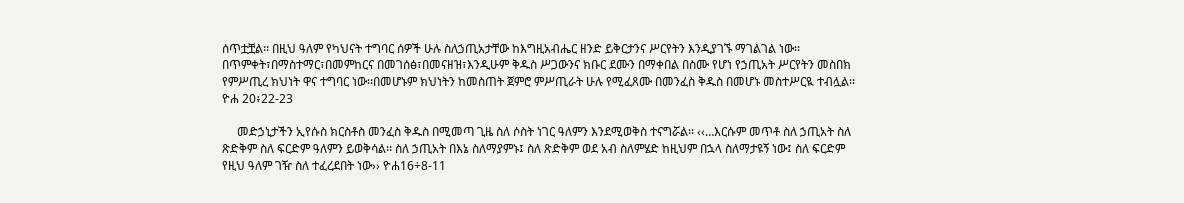ሰጥቷቿል፡፡ በዚህ ዓለም የካህናት ተግባር ሰዎች ሁሉ ስለኃጢአታቸው ከእግዚአብሔር ዘንድ ይቅርታንና ሥርየትን እንዲያገኙ ማገልገል ነው፡፡በጥምቀት፣በማስተማር፣በመምከርና በመገሰፅ፣በመናዘዝ፣እንዲሁም ቅዱስ ሥጋውንና ክቡር ደሙን በማቀበል በስሙ የሆነ የኃጢአት ሥርየትን መስበክ የምሥጢረ ክህነት ዋና ተግባር ነው፡፡በመሆኑም ክህነትን ከመስጠት ጀምሮ ምሥጢራት ሁሉ የሚፈጸሙ በመንፈስ ቅዱስ በመሆኑ መስተሥርዪ ተብሏል፡፡ ዮሐ 20፥22-23

     መድኃኒታችን ኢየሱስ ክርስቶስ መንፈስ ቅዱስ በሚመጣ ጊዜ ስለ ሶስት ነገር ዓለምን እንደሚወቅስ ተናግሯል፡፡ ‹‹…እርሱም መጥቶ ስለ ኃጢአት ስለ ጽድቅም ስለ ፍርድም ዓለምን ይወቅሳል፡፡ ስለ ኃጢአት በእኔ ስለማያምኑ፤ ስለ ጽድቅም ወደ አብ ስለምሄድ ከዚህም በኋላ ስለማታዩኝ ነው፤ ስለ ፍርድም የዚህ ዓለም ገዥ ስለ ተፈረደበት ነው›› ዮሐ16÷8-11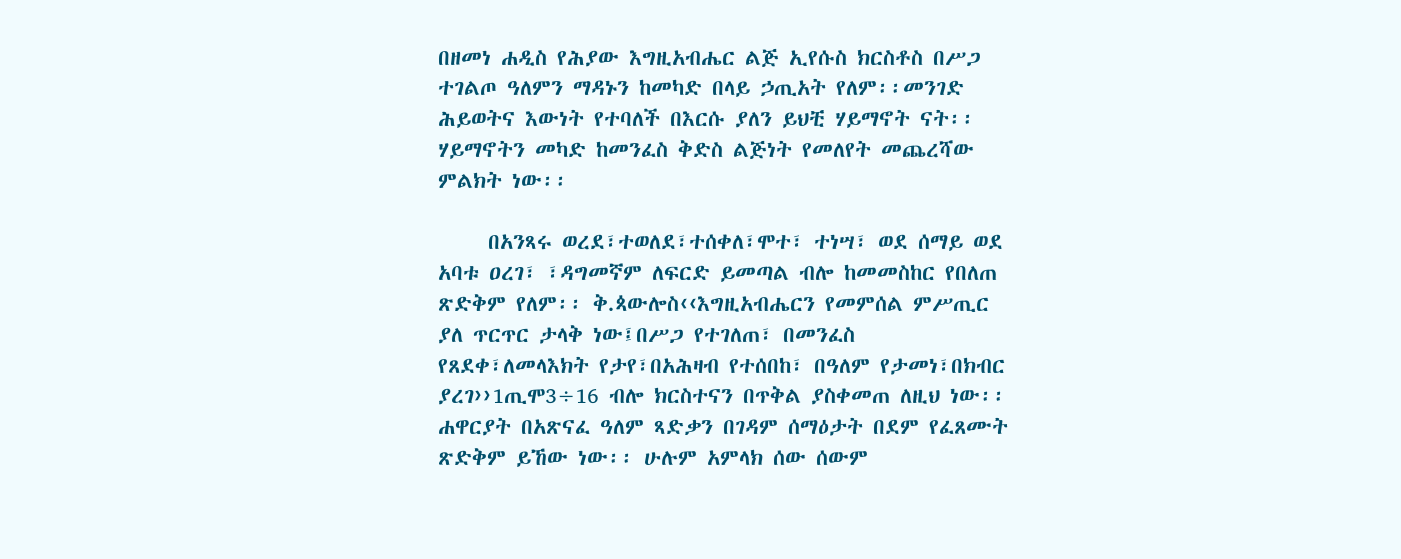በዘመነ ሐዲስ የሕያው እግዚአብሔር ልጅ ኢየሱስ ክርስቶስ በሥጋ ተገልጦ ዓለምን ማዳኑን ከመካድ በላይ ኃጢአት የለም፡፡መንገድ ሕይወትና እውነት የተባለች በእርሱ ያለን ይህቺ ሃይማኖት ናት፡፡ሃይማኖትን መካድ ከመንፈስ ቅድስ ልጅነት የመለየት መጨረሻው ምልክት ነው፡፡

     በአንጻሩ ወረደ፣ተወለደ፣ተሰቀለ፣ሞተ፣ ተነሣ፣ ወደ ሰማይ ወደ አባቱ ዐረገ፣ ፣ዳግመኛም ለፍርድ ይመጣል ብሎ ከመመስከር የበለጠ ጽድቅም የለም፡፡ ቅ.ጳውሎስ‹‹እግዚአብሔርን የመምሰል ምሥጢር ያለ ጥርጥር ታላቅ ነው፤በሥጋ የተገለጠ፣ በመንፈስ የጸደቀ፣ለመላእክት የታየ፣በአሕዛብ የተሰበከ፣ በዓለም የታመነ፣በክብር ያረገ››1ጢሞ3÷16 ብሎ ክርስተናን በጥቅል ያስቀመጠ ለዚህ ነው፡፡ሐዋርያት በአጽናፈ ዓለም ጻድቃን በገዳም ሰማዕታት በደም የፈጸሙት ጽድቅም ይኸው ነው፡፡ ሁሉም አምላክ ሰው ሰውም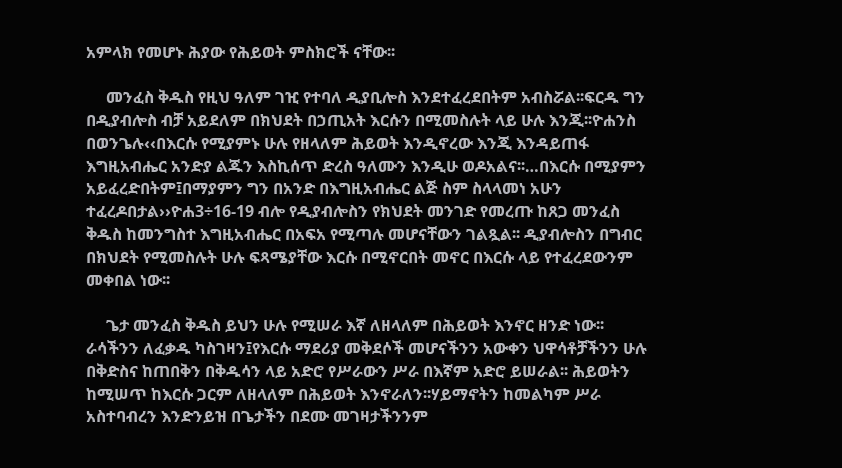አምላክ የመሆኑ ሕያው የሕይወት ምስክሮች ናቸው፡፡

     መንፈስ ቅዱስ የዚህ ዓለም ገዢ የተባለ ዲያቢሎስ እንደተፈረደበትም አብስሯል፡፡ፍርዱ ግን በዲያብሎስ ብቻ አይደለም በክህደት በኃጢአት እርሱን በሚመስሉት ላይ ሁሉ እንጂ፡፡ዮሐንስ በወንጌሉ‹‹በእርሱ የሚያምኑ ሁሉ የዘላለም ሕይወት እንዲኖረው እንጂ እንዳይጠፋ እግዚአብሔር አንድያ ልጁን እስኪሰጥ ድረስ ዓለሙን እንዲሁ ወዶአልና፡፡…በእርሱ በሚያምን አይፈረድበትም፤በማያምን ግን በአንድ በእግዚአብሔር ልጅ ስም ስላላመነ አሁን ተፈረዶበታል››ዮሐ3÷16-19 ብሎ የዲያብሎስን የክህደት መንገድ የመረጡ ከጸጋ መንፈስ ቅዱስ ከመንግስተ እግዚአብሔር በአፍአ የሚጣሉ መሆናቸውን ገልጿል፡፡ ዲያብሎስን በግብር በክህደት የሚመስሉት ሁሉ ፍጻሜያቸው እርሱ በሚኖርበት መኖር በእርሱ ላይ የተፈረደውንም መቀበል ነው፡፡

     ጌታ መንፈስ ቅዱስ ይህን ሁሉ የሚሠራ እኛ ለዘላለም በሕይወት እንኖር ዘንድ ነው፡፡ ራሳችንን ለፈቃዱ ካስገዛን፤የእርሱ ማደሪያ መቅደሶች መሆናችንን አውቀን ህዋሳቶቻችንን ሁሉ በቅድስና ከጠበቅን በቅዱሳን ላይ አድሮ የሥራውን ሥራ በእኛም አድሮ ይሠራል፡፡ ሕይወትን ከሚሠጥ ከእርሱ ጋርም ለዘላለም በሕይወት እንኖራለን፡፡ሃይማኖትን ከመልካም ሥራ አስተባብረን እንድንይዝ በጌታችን በደሙ መገዛታችንንም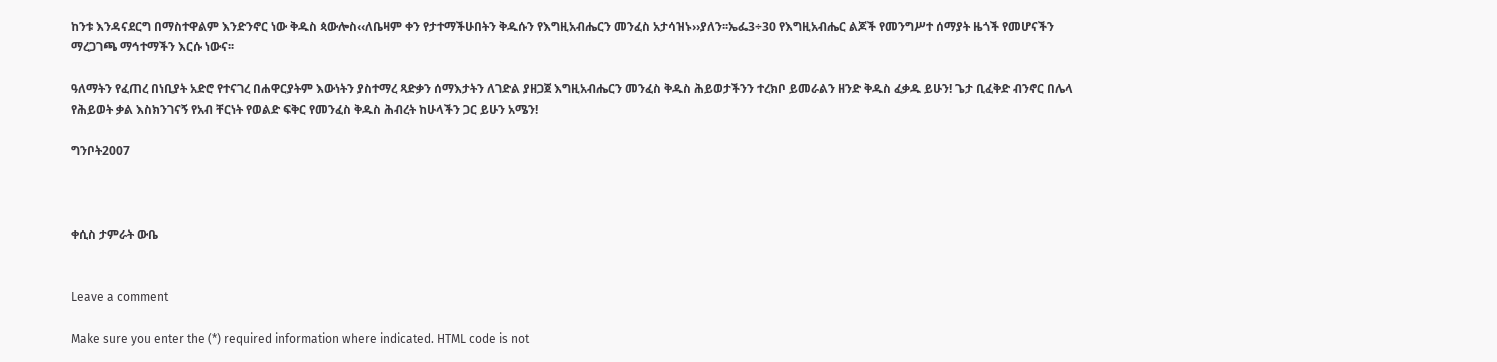ከንቱ እንዳናደርግ በማስተዋልም እንድንኖር ነው ቅዱስ ጳውሎስ‹‹ለቤዛም ቀን የታተማችሁበትን ቅዱሱን የእግዚአብሔርን መንፈስ አታሳዝኑ››ያለን፡፡ኤፌ3÷30 የእግዚአብሔር ልጆች የመንግሥተ ሰማያት ዜጎች የመሆናችን ማረጋገጫ ማኅተማችን እርሱ ነውና፡፡

ዓለማትን የፈጠረ በነቢያት አድሮ የተናገረ በሐዋርያትም እውነትን ያስተማረ ጻድቃን ሰማእታትን ለገድል ያዘጋጀ እግዚአብሔርን መንፈስ ቅዱስ ሕይወታችንን ተረክቦ ይመራልን ዘንድ ቅዱስ ፈቃዱ ይሁን! ጌታ ቢፈቅድ ብንኖር በሌላ የሕይወት ቃል እስክንገናኝ የአብ ቸርነት የወልድ ፍቅር የመንፈስ ቅዱስ ሕብረት ከሁላችን ጋር ይሁን አሜን!

ግንቦት2007



ቀሲስ ታምራት ውቤ


Leave a comment

Make sure you enter the (*) required information where indicated. HTML code is not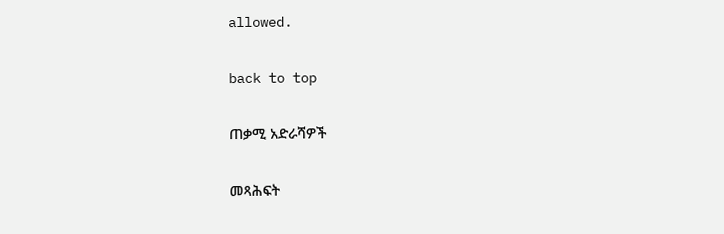allowed.

back to top

ጠቃሚ አድራሻዎች

መጻሕፍት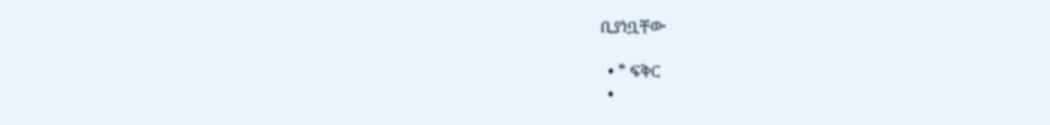ቢያነቧቸው

  • * ፍቅር
  •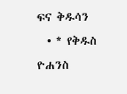ፍና ቅዱሳን
  • * የቅዱስ ዮሐንስ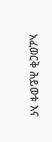አፈወርቅ ሕይወቱ እና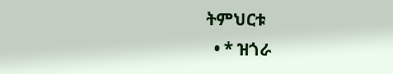ትምህርቱ
  • * ዝጎራ